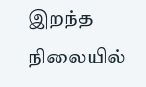இறந்த நிலையில்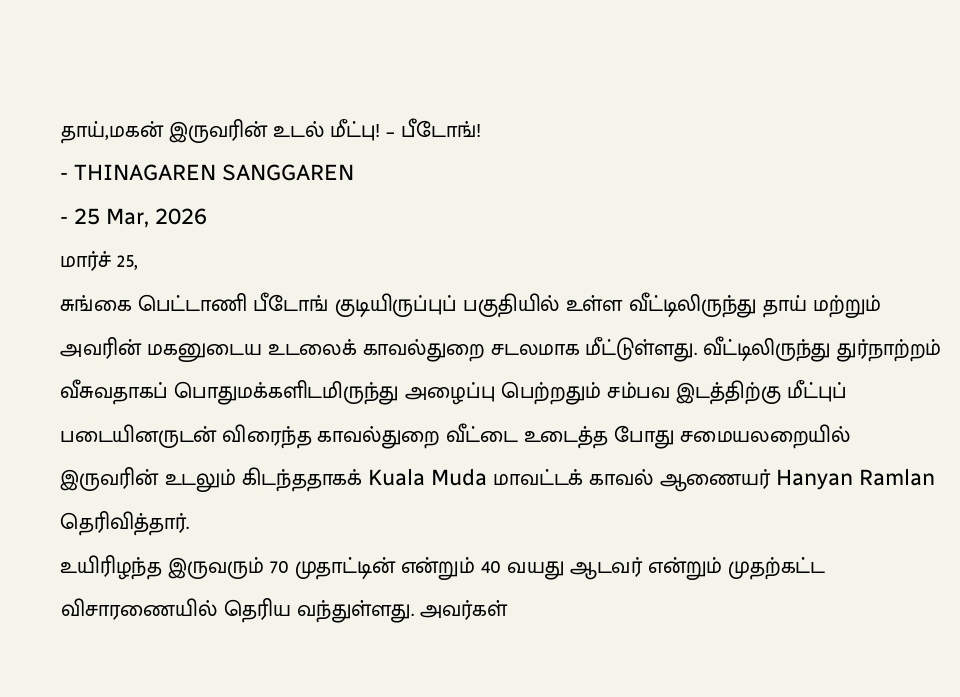தாய்,மகன் இருவரின் உடல் மீட்பு! – பீடோங்!
- THINAGAREN SANGGAREN
- 25 Mar, 2026
மார்ச் 25,
சுங்கை பெட்டாணி பீடோங் குடியிருப்புப் பகுதியில் உள்ள வீட்டிலிருந்து தாய் மற்றும் அவரின் மகனுடைய உடலைக் காவல்துறை சடலமாக மீட்டுள்ளது. வீட்டிலிருந்து துர்நாற்றம் வீசுவதாகப் பொதுமக்களிடமிருந்து அழைப்பு பெற்றதும் சம்பவ இடத்திற்கு மீட்புப் படையினருடன் விரைந்த காவல்துறை வீட்டை உடைத்த போது சமையலறையில் இருவரின் உடலும் கிடந்ததாகக் Kuala Muda மாவட்டக் காவல் ஆணையர் Hanyan Ramlan தெரிவித்தார்.
உயிரிழந்த இருவரும் 70 முதாட்டின் என்றும் 40 வயது ஆடவர் என்றும் முதற்கட்ட விசாரணையில் தெரிய வந்துள்ளது. அவர்கள்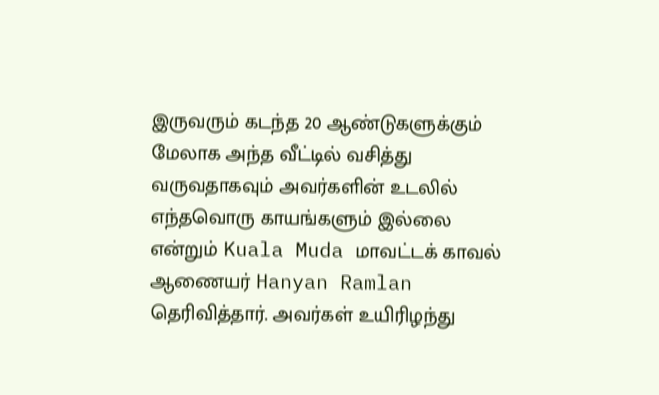இருவரும் கடந்த 20 ஆண்டுகளுக்கும் மேலாக அந்த வீட்டில் வசித்து வருவதாகவும் அவர்களின் உடலில் எந்தவொரு காயங்களும் இல்லை என்றும் Kuala Muda மாவட்டக் காவல் ஆணையர் Hanyan Ramlan தெரிவித்தார். அவர்கள் உயிரிழந்து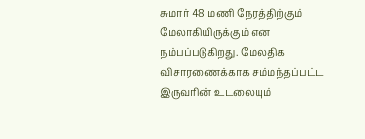சுமார் 48 மணி நேரத்திற்கும் மேலாகியிருக்கும் என நம்பப்படுகிறது. மேலதிக விசாரணைக்காக சம்மந்தப்பட்ட இருவரின் உடலையும்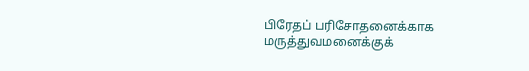பிரேதப் பரிசோதனைக்காக மருத்துவமனைக்குக்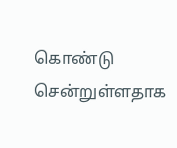கொண்டு சென்றுள்ளதாக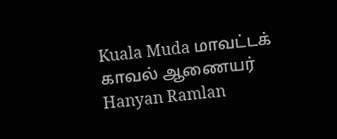Kuala Muda மாவட்டக் காவல் ஆணையர் Hanyan Ramlan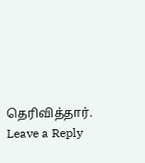தெரிவித்தார்.
Leave a Reply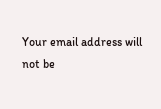Your email address will not be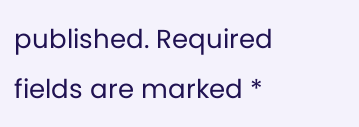published. Required fields are marked *